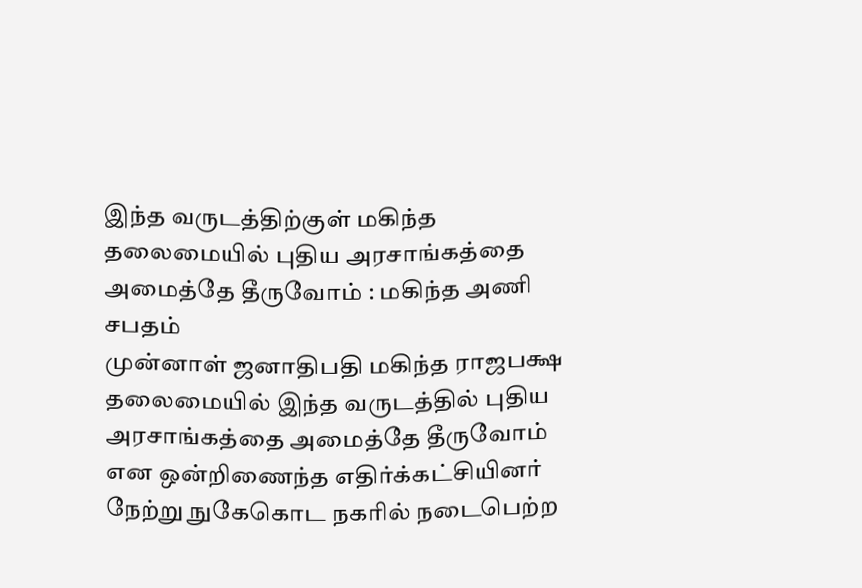இந்த வருடத்திற்குள் மகிந்த தலைமையில் புதிய அரசாங்கத்தை அமைத்தே தீருவோம் : மகிந்த அணி சபதம்
முன்னாள் ஜனாதிபதி மகிந்த ராஜபக்ஷ தலைமையில் இந்த வருடத்தில் புதிய அரசாங்கத்தை அமைத்தே தீருவோம் என ஒன்றிணைந்த எதிர்க்கட்சியினர் நேற்று நுகேகொட நகரில் நடைபெற்ற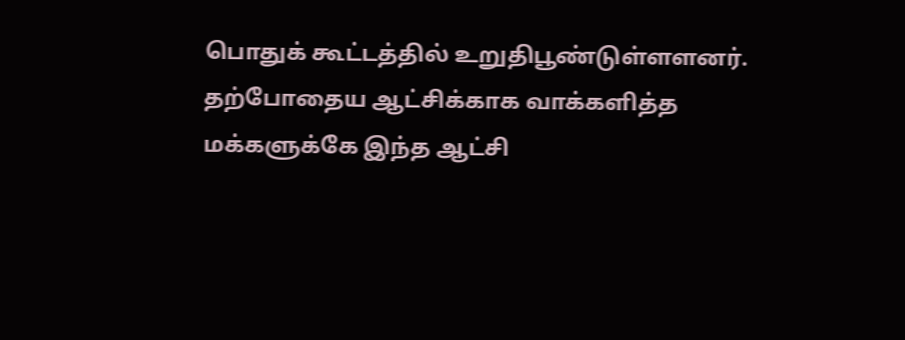பொதுக் கூட்டத்தில் உறுதிபூண்டுள்ளளனர்.
தற்போதைய ஆட்சிக்காக வாக்களித்த மக்களுக்கே இந்த ஆட்சி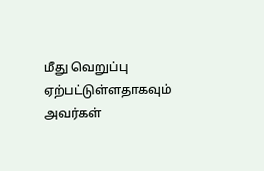மீது வெறுப்பு ஏற்பட்டுள்ளதாகவும் அவர்கள்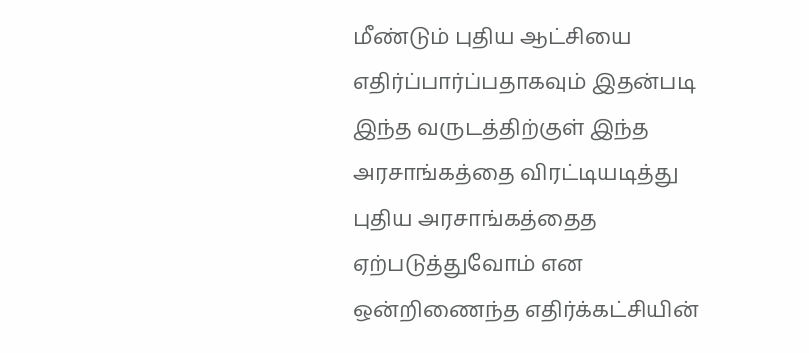மீண்டும் புதிய ஆட்சியை எதிர்ப்பார்ப்பதாகவும் இதன்படி இந்த வருடத்திற்குள் இந்த அரசாங்கத்தை விரட்டியடித்து புதிய அரசாங்கத்தைத ஏற்படுத்துவோம் என ஒன்றிணைந்த எதிர்க்கட்சியின்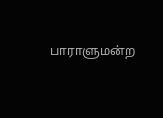பாராளுமன்ற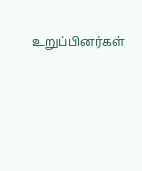உறுப்பினர்கள்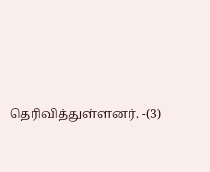தெரிவித்துள்ளனர். -(3)